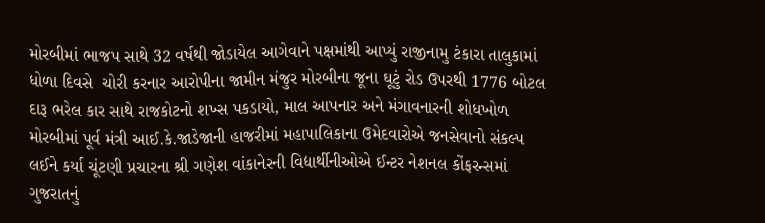મોરબીમાં ભાજપ સાથે 32 વર્ષથી જોડાયેલ આગેવાને પક્ષમાંથી આપ્યું રાજીનામુ ટંકારા તાલુકામાં ધોળા દિવસે  ચોરી કરનાર આરોપીના જામીન મંજુર મોરબીના જૂના ઘૂટું રોડ ઉપરથી 1776 બોટલ દારૂ ભરેલ કાર સાથે રાજકોટનો શખ્સ પકડાયો, માલ આપનાર અને મંગાવનારની શોધખોળ મોરબીમાં પૂર્વ મંત્રી આઈ.કે.જાડેજાની હાજરીમાં મહાપાલિકાના ઉમેદવારોએ જનસેવાનો સંકલ્પ લઈને કર્યા ચૂંટણી પ્રચારના શ્રી ગણેશ વાંકાનેરની વિદ્યાર્થીનીઓએ ઈન્ટર નેશનલ કોંફરન્સમાં ગુજરાતનું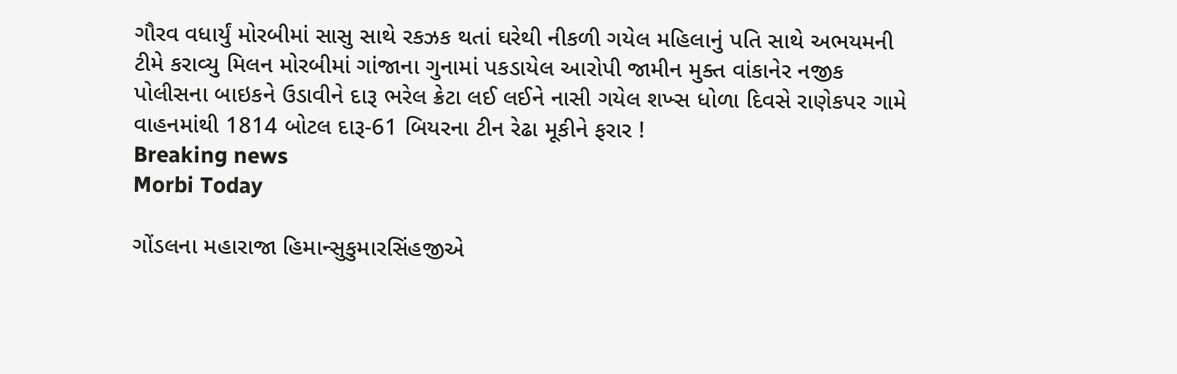ગૌરવ વધાર્યું મોરબીમાં સાસુ સાથે રકઝક થતાં ઘરેથી નીકળી ગયેલ મહિલાનું પતિ સાથે અભયમની ટીમે કરાવ્યુ મિલન મોરબીમાં ગાંજાના ગુનામાં પકડાયેલ આરોપી જામીન મુક્ત વાંકાનેર નજીક પોલીસના બાઇકને ઉડાવીને દારૂ ભરેલ ક્રેટા લઈ લઈને નાસી ગયેલ શખ્સ ધોળા દિવસે રાણેકપર ગામે વાહનમાંથી 1814 બોટલ દારૂ-61 બિયરના ટીન રેઢા મૂકીને ફરાર !
Breaking news
Morbi Today

ગોંડલના મહારાજા હિમાન્સુકુમારસિંહજીએ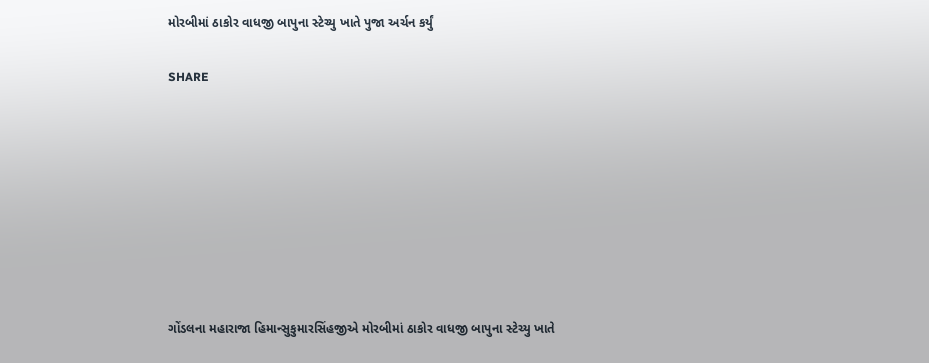મોરબીમાં ઠાકોર વાધજી બાપુના સ્ટેચ્યુ ખાતે પુજા અર્ચન કર્યું


SHARE













ગોંડલના મહારાજા હિમાન્સુકુમારસિંહજીએ મોરબીમાં ઠાકોર વાધજી બાપુના સ્ટેચ્યુ ખાતે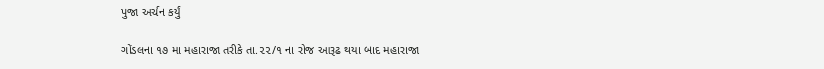પુજા અર્ચન કર્યું

ગોંડલના ૧૭ મા મહારાજા તરીકે તા.૨૨/૧ ના રોજ આરૂઢ થયા બાદ મહારાજા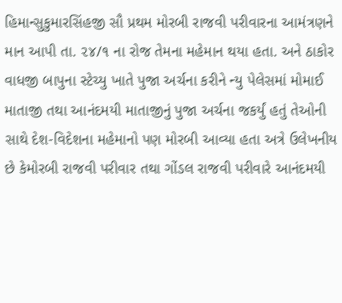હિમાન્સુકુમારસિંહજી સૌ પ્રથમ મોરબી રાજવી પરીવારના આમંત્રણને માન આપી તા. ૨૪/૧ ના રોજ તેમના મહેમાન થયા હતા. અને ઠાકોર વાધજી બાપુના સ્ટેચ્યુ ખાતે પુજા અર્ચના કરીને ન્યુ પેલેસમાં મોમાઈ માતાજી તથા આનંદમયી માતાજીનું પુજા અર્ચના જકર્યું હતું તેઓની સાથે દેશ-વિદેશના મહેમાનો પણ મોરબી આવ્યા હતા અત્રે ઉલેખનીય છે કેમોરબી રાજવી પરીવાર તથા ગોંડલ રાજવી પરીવારે આનંદમયી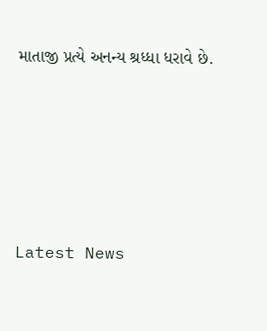માતાજી પ્રત્યે અનન્ય શ્રધ્ધા ધરાવે છે.






Latest News